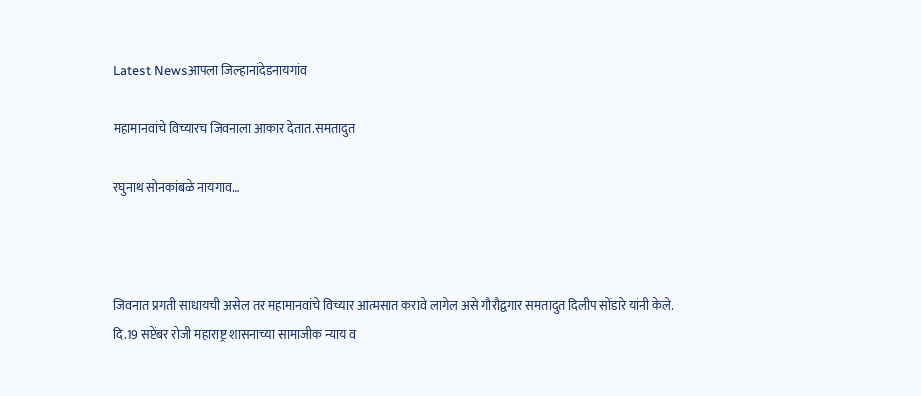Latest Newsआपला जिल्हानांदेडनायगांव

महामानवांचे विच्यारच जिवनाला आकार देतात.समतादुत

रघुनाथ सोनकांबळे नायगाव…



जिवनात प्रगती साधायची असेल तर महामानवांचे विच्यार आत्मसात करावे लागेल असे गौरौद्वगार समतादुत दिलीप सोंडारे यांनी केले.
दि.19 सप्टेंबर रोजी महाराष्ट्र शासनाच्या सामाजीक न्याय व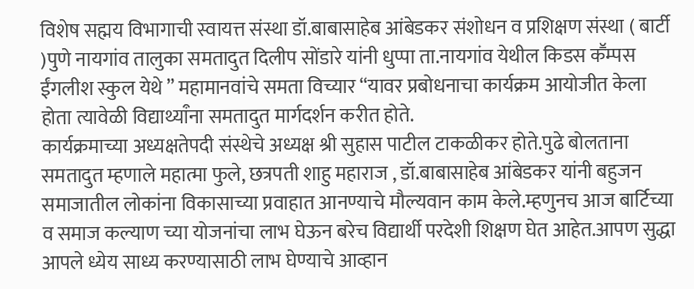विशेष सह्मय विभागाची स्वायत्त संस्था डॉ.बाबासाहेब आंबेडकर संशोधन व प्रशिक्षण संस्था ( बार्टी )पुणे नायगांव तालुका समतादुत दिलीप सोंडारे यांनी धुप्पा ता.नायगांव येथील किडस कॕम्पस ईंगलीश स्कुल येथे ” महामानवांचे समता विच्यार “यावर प्रबोधनाचा कार्यक्रम आयोजीत केला होता त्यावेळी विद्याथ्याऀना समतादुत मार्गदर्शन करीत होते.
कार्यक्रमाच्या अध्यक्षतेपदी संस्थेचे अध्यक्ष श्री सुहास पाटील टाकळीकर होते.पुढे बोलताना समतादुत म्हणाले महात्मा फुले, छत्रपती शाहु महाराज , डॉ.बाबासाहेब आंबेडकर यांनी बहुजन समाजातील लोकांना विकासाच्या प्रवाहात आनण्याचे मौल्यवान काम केले.म्हणुनच आज बार्टिच्या व समाज कल्याण च्या योजनांचा लाभ घेऊन बरेच विद्यार्थी परदेशी शिक्षण घेत आहेत.आपण सुद्धा आपले ध्येय साध्य करण्यासाठी लाभ घेण्याचे आव्हान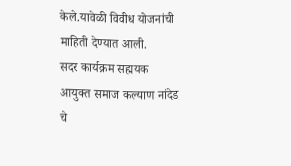केले.यावेळी विवीध योजनांची माहिती देण्यात आली.
सदर कार्यक्रम सह्मयक आयुक्त समाज कल्याण नांदेड चे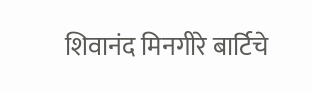शिवानंद मिनगीरे बार्टिचे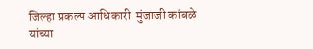जिल्हा प्रकल्प आधिकारी  मुंजाजी कांबळे यांच्या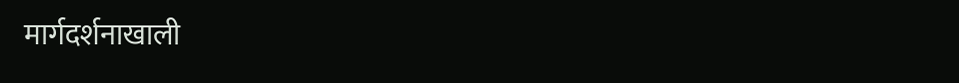मार्गदर्शनाखाली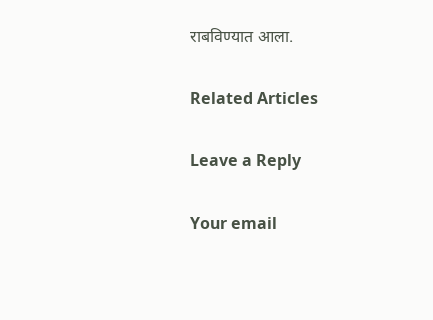राबविण्यात आला.

Related Articles

Leave a Reply

Your email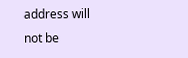address will not be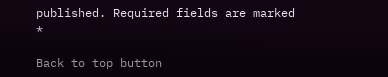published. Required fields are marked *

Back to top button